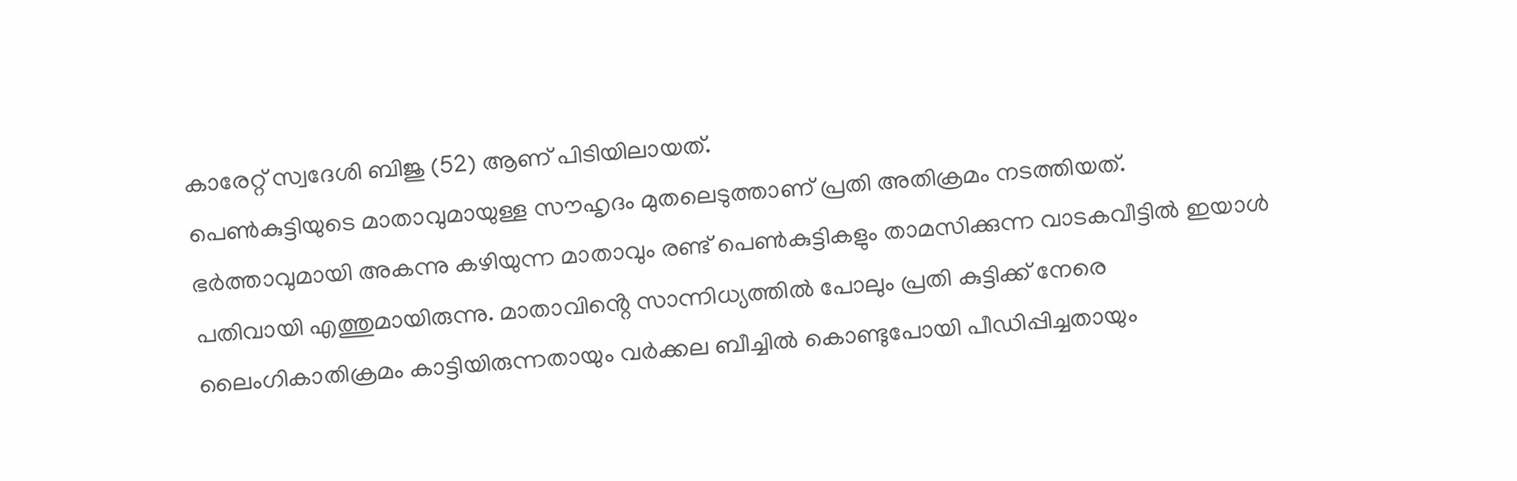കാരേറ്റ് സ്വദേശി ബിജു (52) ആണ് പിടിയിലായത്.
പെൺകുട്ടിയുടെ മാതാവുമായുള്ള സൗഹൃദം മുതലെടുത്താണ് പ്രതി അതിക്രമം നടത്തിയത്. ഭർത്താവുമായി അകന്നു കഴിയുന്ന മാതാവും രണ്ട് പെൺകുട്ടികളും താമസിക്കുന്ന വാടകവീട്ടിൽ ഇയാൾ പതിവായി എത്തുമായിരുന്നു. മാതാവിൻ്റെ സാന്നിധ്യത്തിൽ പോലും പ്രതി കുട്ടിക്ക് നേരെ ലൈംഗികാതിക്രമം കാട്ടിയിരുന്നതായും വർക്കല ബീച്ചിൽ കൊണ്ടുപോയി പീഡിപ്പിച്ചതായും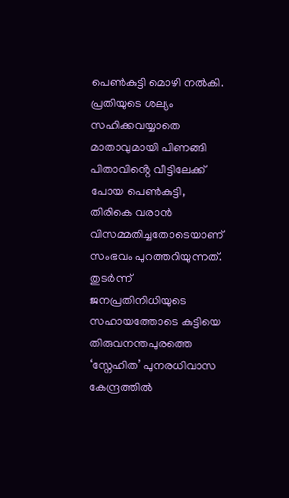പെൺകുട്ടി മൊഴി നൽകി.
പ്രതിയുടെ ശല്യം സഹിക്കവയ്യാതെ മാതാവുമായി പിണങ്ങി പിതാവിൻ്റെ വീട്ടിലേക്ക് പോയ പെൺകുട്ടി, തിരികെ വരാൻ വിസമ്മതിച്ചതോടെയാണ് സംഭവം പുറത്തറിയുന്നത്. തുടർന്ന് ജനപ്രതിനിധിയുടെ സഹായത്തോടെ കുട്ടിയെ തിരുവനന്തപുരത്തെ ‘സ്നേഹിത’ പുനരധിവാസ കേന്ദ്രത്തിൽ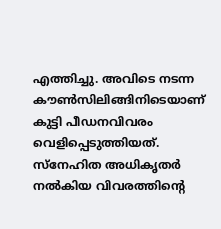എത്തിച്ചു. അവിടെ നടന്ന കൗൺസിലിങ്ങിനിടെയാണ് കുട്ടി പീഡനവിവരം വെളിപ്പെടുത്തിയത്.
സ്നേഹിത അധികൃതർ നൽകിയ വിവരത്തിൻ്റെ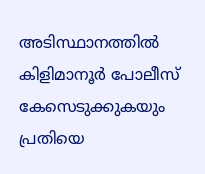അടിസ്ഥാനത്തിൽ കിളിമാനൂർ പോലീസ് കേസെടുക്കുകയും പ്രതിയെ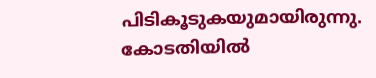പിടികൂടുകയുമായിരുന്നു. കോടതിയിൽ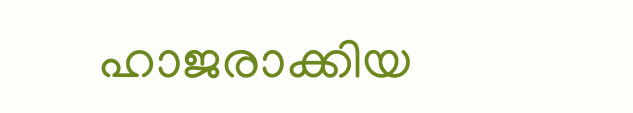ഹാജരാക്കിയ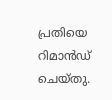പ്രതിയെ റിമാൻഡ് ചെയ്തു.